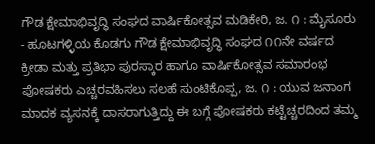ಗೌಡ ಕ್ಷೇಮಾಭಿವೃದ್ಧಿ ಸಂಘದ ವಾರ್ಷಿಕೋತ್ಸವ ಮಡಿಕೇರಿ, ಜ. ೧ : ಮೈಸೂರು - ಹೂಟಗಳ್ಳಿಯ ಕೊಡಗು ಗೌಡ ಕ್ಷೇಮಾಭಿವೃದ್ಧಿ ಸಂಘದ ೧೧ನೇ ವರ್ಷದ ಕ್ರೀಡಾ ಮತ್ತು ಪ್ರತಿಭಾ ಪುರಸ್ಕಾರ ಹಾಗೂ ವಾರ್ಷಿಕೋತ್ಸವ ಸಮಾರಂಭ
ಪೋಷಕರು ಎಚ್ಚರವಹಿಸಲು ಸಲಹೆ ಸುಂಟಿಕೊಪ್ಪ, ಜ. ೧ : ಯುವ ಜನಾಂಗ ಮಾದಕ ವ್ಯಸನಕ್ಕೆ ದಾಸರಾಗುತ್ತಿದ್ದು ಈ ಬಗ್ಗೆ ಪೋಷಕರು ಕಟ್ಟೆಚ್ಚರದಿಂದ ತಮ್ಮ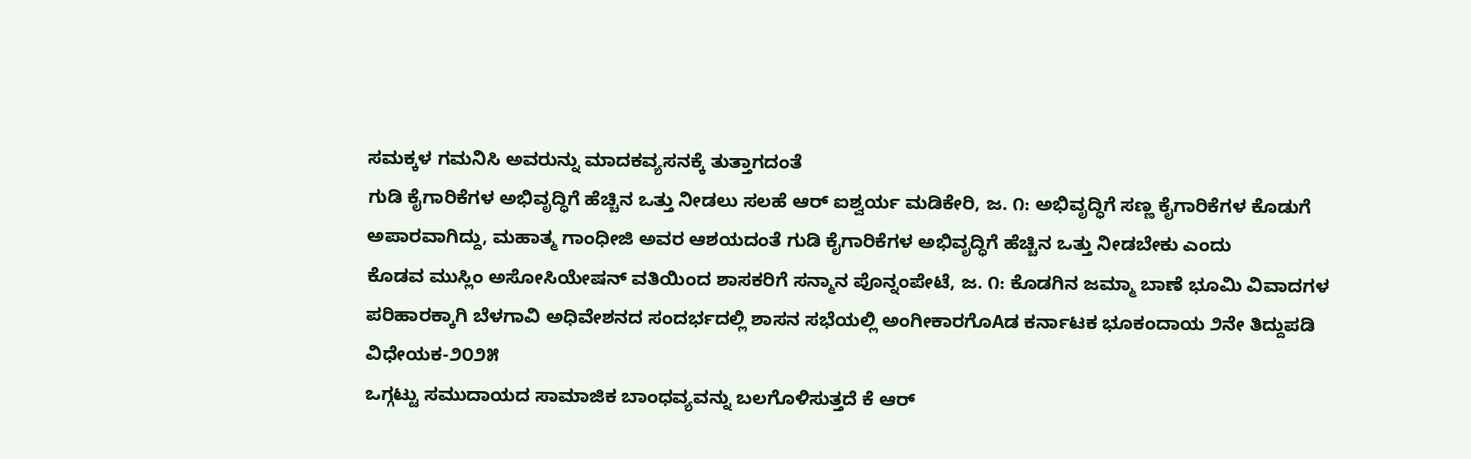ಸಮಕ್ಕಳ ಗಮನಿಸಿ ಅವರುನ್ನು ಮಾದಕವ್ಯಸನಕ್ಕೆ ತುತ್ತಾಗದಂತೆ
ಗುಡಿ ಕೈಗಾರಿಕೆಗಳ ಅಭಿವೃದ್ಧಿಗೆ ಹೆಚ್ಚಿನ ಒತ್ತು ನೀಡಲು ಸಲಹೆ ಆರ್ ಐಶ್ವರ್ಯ ಮಡಿಕೇರಿ, ಜ. ೧: ಅಭಿವೃದ್ಧಿಗೆ ಸಣ್ಣ ಕೈಗಾರಿಕೆಗಳ ಕೊಡುಗೆ ಅಪಾರವಾಗಿದ್ದು, ಮಹಾತ್ಮ ಗಾಂಧೀಜಿ ಅವರ ಆಶಯದಂತೆ ಗುಡಿ ಕೈಗಾರಿಕೆಗಳ ಅಭಿವೃದ್ಧಿಗೆ ಹೆಚ್ಚಿನ ಒತ್ತು ನೀಡಬೇಕು ಎಂದು
ಕೊಡವ ಮುಸ್ಲಿಂ ಅಸೋಸಿಯೇಷನ್ ವತಿಯಿಂದ ಶಾಸಕರಿಗೆ ಸನ್ಮಾನ ಪೊನ್ನಂಪೇಟೆ, ಜ. ೧: ಕೊಡಗಿನ ಜಮ್ಮಾ ಬಾಣೆ ಭೂಮಿ ವಿವಾದಗಳ ಪರಿಹಾರಕ್ಕಾಗಿ ಬೆಳಗಾವಿ ಅಧಿವೇಶನದ ಸಂದರ್ಭದಲ್ಲಿ ಶಾಸನ ಸಭೆಯಲ್ಲಿ ಅಂಗೀಕಾರಗೊAಡ ಕರ್ನಾಟಕ ಭೂಕಂದಾಯ ೨ನೇ ತಿದ್ದುಪಡಿ ವಿಧೇಯಕ-೨೦೨೫
ಒಗ್ಗಟ್ಟು ಸಮುದಾಯದ ಸಾಮಾಜಿಕ ಬಾಂಧವ್ಯವನ್ನು ಬಲಗೊಳಿಸುತ್ತದೆ ಕೆ ಆರ್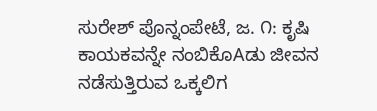ಸುರೇಶ್ ಪೊನ್ನಂಪೇಟೆ, ಜ. ೧: ಕೃಷಿ ಕಾಯಕವನ್ನೇ ನಂಬಿಕೊAಡು ಜೀವನ ನಡೆಸುತ್ತಿರುವ ಒಕ್ಕಲಿಗ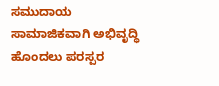ಸಮುದಾಯ ಸಾಮಾಜಿಕವಾಗಿ ಅಭಿವೃದ್ಧಿ ಹೊಂದಲು ಪರಸ್ಪರ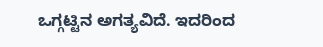ಒಗ್ಗಟ್ಟಿನ ಅಗತ್ಯವಿದೆ. ಇದರಿಂದ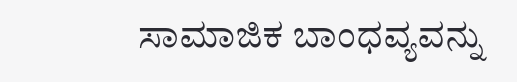ಸಾಮಾಜಿಕ ಬಾಂಧವ್ಯವನ್ನು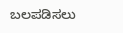ಬಲಪಡಿಸಲು